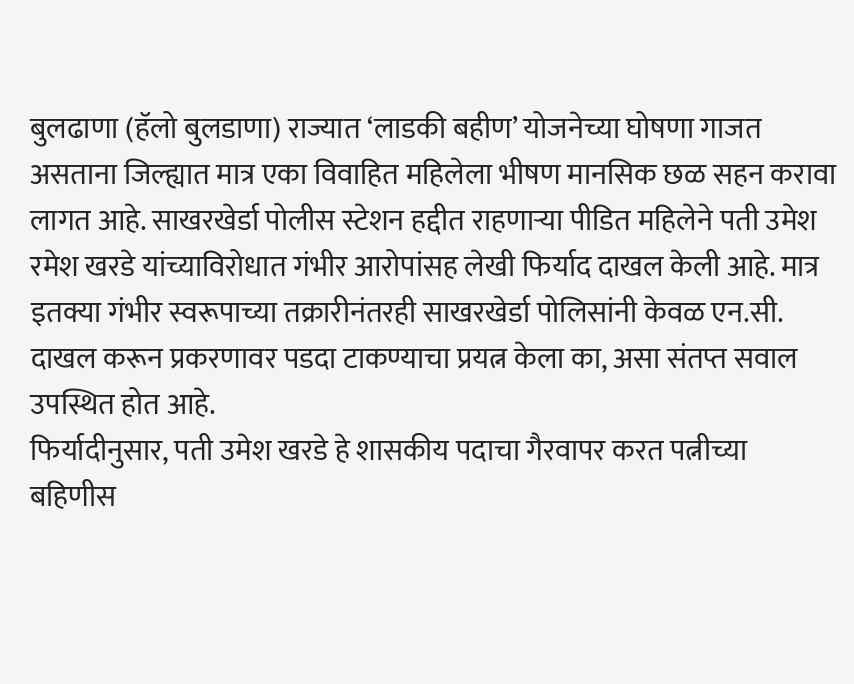बुलढाणा (हॅलो बुलडाणा) राज्यात ‘लाडकी बहीण’ योजनेच्या घोषणा गाजत असताना जिल्ह्यात मात्र एका विवाहित महिलेला भीषण मानसिक छळ सहन करावा लागत आहे. साखरखेर्डा पोलीस स्टेशन हद्दीत राहणाऱ्या पीडित महिलेने पती उमेश रमेश खरडे यांच्याविरोधात गंभीर आरोपांसह लेखी फिर्याद दाखल केली आहे. मात्र इतक्या गंभीर स्वरूपाच्या तक्रारीनंतरही साखरखेर्डा पोलिसांनी केवळ एन.सी. दाखल करून प्रकरणावर पडदा टाकण्याचा प्रयत्न केला का, असा संतप्त सवाल उपस्थित होत आहे.
फिर्यादीनुसार, पती उमेश खरडे हे शासकीय पदाचा गैरवापर करत पत्नीच्या बहिणीस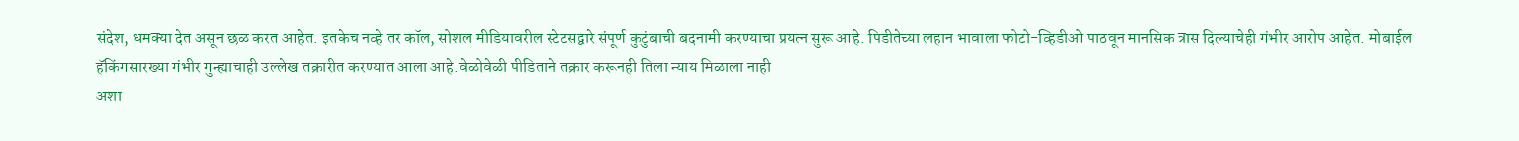संदेश, धमक्या देत असून छळ करत आहेत. इतकेच नव्हे तर कॉल, सोशल मीडियावरील स्टेटसद्वारे संपूर्ण कुटुंबाची बदनामी करण्याचा प्रयत्न सुरू आहे. पिडीतेच्या लहान भावाला फोटो-व्हिडीओ पाठवून मानसिक त्रास दिल्याचेही गंभीर आरोप आहेत. मोबाईल हॅकिंगसारख्या गंभीर गुन्ह्याचाही उल्लेख तक्रारीत करण्यात आला आहे.वेळोवेळी पीडिताने तक्रार करूनही तिला न्याय मिळाला नाही
अशा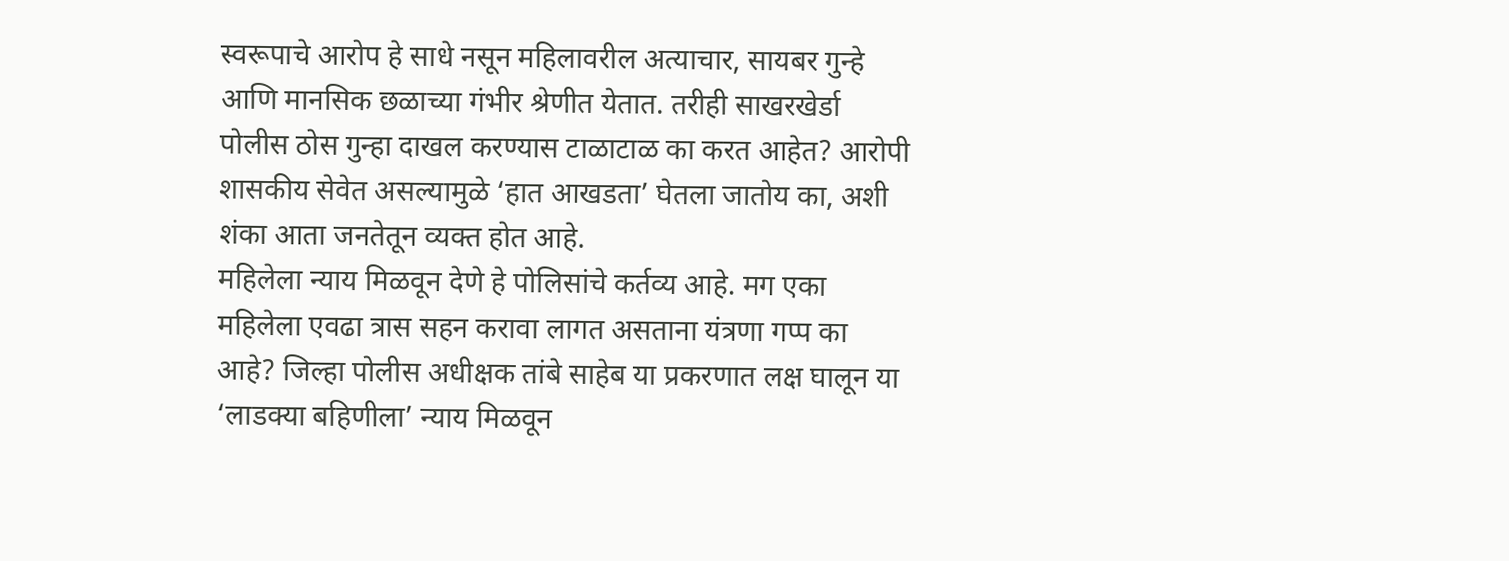स्वरूपाचे आरोप हे साधे नसून महिलावरील अत्याचार, सायबर गुन्हे आणि मानसिक छळाच्या गंभीर श्रेणीत येतात. तरीही साखरखेर्डा पोलीस ठोस गुन्हा दाखल करण्यास टाळाटाळ का करत आहेत? आरोपी शासकीय सेवेत असल्यामुळे ‘हात आखडता’ घेतला जातोय का, अशी शंका आता जनतेतून व्यक्त होत आहे.
महिलेला न्याय मिळवून देणे हे पोलिसांचे कर्तव्य आहे. मग एका महिलेला एवढा त्रास सहन करावा लागत असताना यंत्रणा गप्प का आहे? जिल्हा पोलीस अधीक्षक तांबे साहेब या प्रकरणात लक्ष घालून या ‘लाडक्या बहिणीला’ न्याय मिळवून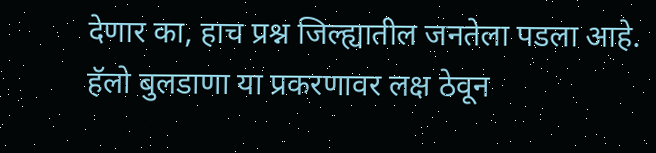देणार का, हाच प्रश्न जिल्ह्यातील जनतेला पडला आहे.
हॅलो बुलडाणा या प्रकरणावर लक्ष ठेवून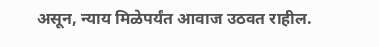असून, न्याय मिळेपर्यंत आवाज उठवत राहील.